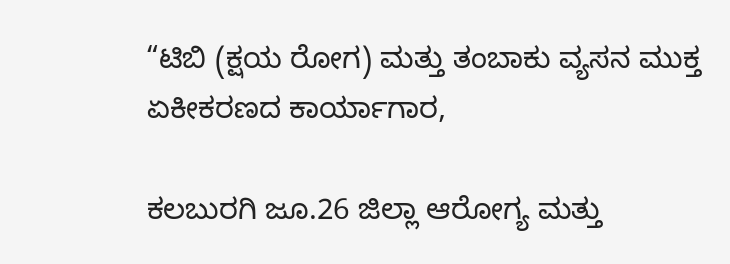“ಟಿಬಿ (ಕ್ಷಯ ರೋಗ) ಮತ್ತು ತಂಬಾಕು ವ್ಯಸನ ಮುಕ್ತ ಏಕೀಕರಣದ ಕಾರ್ಯಾಗಾರ,

ಕಲಬುರಗಿ ಜೂ.26 ಜಿಲ್ಲಾ ಆರೋಗ್ಯ ಮತ್ತು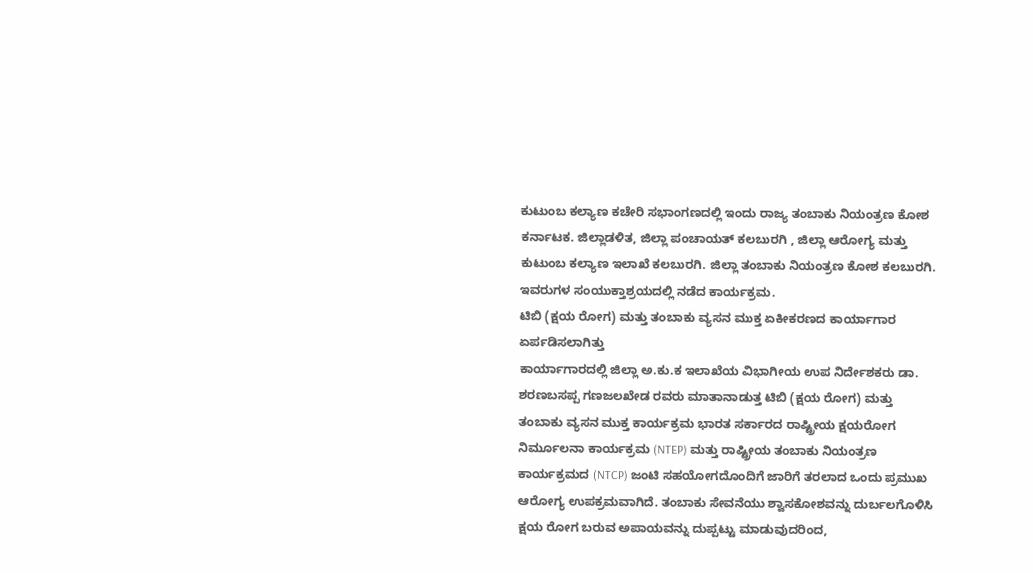ಕುಟುಂಬ ಕಲ್ಯಾಣ ಕಚೇರಿ ಸಭಾಂಗಣದಲ್ಲಿ ಇಂದು ರಾಜ್ಯ ತಂಬಾಕು ನಿಯಂತ್ರಣ ಕೋಶ ಕರ್ನಾಟಕ. ಜಿಲ್ಲಾಡಳಿತ, ಜಿಲ್ಲಾ ಪಂಚಾಯತ್ ಕಲಬುರಗಿ , ಜಿಲ್ಲಾ ಆರೋಗ್ಯ ಮತ್ತು ಕುಟುಂಬ ಕಲ್ಯಾಣ ಇಲಾಖೆ ಕಲಬುರಗಿ. ಜಿಲ್ಲಾ ತಂಬಾಕು ನಿಯಂತ್ರಣ ಕೋಶ ಕಲಬುರಗಿ. ಇವರುಗಳ ಸಂಯುಕ್ತಾಶ್ರಯದಲ್ಲಿ ನಡೆದ ಕಾರ್ಯಕ್ರಮ.
ಟಿಬಿ (ಕ್ಷಯ ರೋಗ) ಮತ್ತು ತಂಬಾಕು ವ್ಯಸನ ಮುಕ್ತ ಏಕೀಕರಣದ ಕಾರ್ಯಾಗಾರ ಏರ್ಪಡಿಸಲಾಗಿತ್ತು
ಕಾರ್ಯಾಗಾರದಲ್ಲಿ ಜಿಲ್ಲಾ ಅ.ಕು.ಕ ಇಲಾಖೆಯ ವಿಭಾಗೀಯ ಉಪ ನಿರ್ದೇಶಕರು ಡಾ. ಶರಣಬಸಪ್ಪ ಗಣಜಲಖೇಡ ರವರು ಮಾತಾನಾಡುತ್ತ ಟಿಬಿ (ಕ್ಷಯ ರೋಗ) ಮತ್ತು ತಂಬಾಕು ವ್ಯಸನ ಮುಕ್ತ ಕಾರ್ಯಕ್ರಮ ಭಾರತ ಸರ್ಕಾರದ ರಾಷ್ಟ್ರೀಯ ಕ್ಷಯರೋಗ ನಿರ್ಮೂಲನಾ ಕಾರ್ಯಕ್ರಮ (NTEP) ಮತ್ತು ರಾಷ್ಟ್ರೀಯ ತಂಬಾಕು ನಿಯಂತ್ರಣ ಕಾರ್ಯಕ್ರಮದ (NTCP) ಜಂಟಿ ಸಹಯೋಗದೊಂದಿಗೆ ಜಾರಿಗೆ ತರಲಾದ ಒಂದು ಪ್ರಮುಖ ಆರೋಗ್ಯ ಉಪಕ್ರಮವಾಗಿದೆ. ತಂಬಾಕು ಸೇವನೆಯು ಶ್ವಾಸಕೋಶವನ್ನು ದುರ್ಬಲಗೊಳಿಸಿ ಕ್ಷಯ ರೋಗ ಬರುವ ಅಪಾಯವನ್ನು ದುಪ್ಪಟ್ಟು ಮಾಡುವುದರಿಂದ,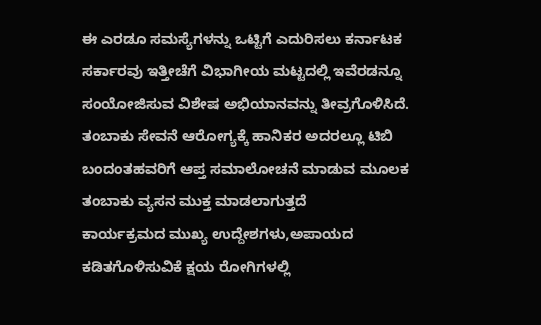ಈ ಎರಡೂ ಸಮಸ್ಯೆಗಳನ್ನು ಒಟ್ಟಿಗೆ ಎದುರಿಸಲು ಕರ್ನಾಟಕ ಸರ್ಕಾರವು ಇತ್ತೀಚೆಗೆ ವಿಭಾಗೀಯ ಮಟ್ಟದಲ್ಲಿ ಇವೆರಡನ್ನೂ ಸಂಯೋಜಿಸುವ ವಿಶೇಷ ಅಭಿಯಾನವನ್ನು ತೀವ್ರಗೊಳಿಸಿದೆ. ತಂಬಾಕು ಸೇವನೆ ಆರೋಗ್ಯಕ್ಕೆ ಹಾನಿಕರ ಅದರಲ್ಲೂ ಟಿಬಿ ಬಂದಂತಹವರಿಗೆ ಆಪ್ತ ಸಮಾಲೋಚನೆ ಮಾಡುವ ಮೂಲಕ ತಂಬಾಕು ವ್ಯಸನ ಮುಕ್ತ ಮಾಡಲಾಗುತ್ತದೆ
ಕಾರ್ಯಕ್ರಮದ ಮುಖ್ಯ ಉದ್ದೇಶಗಳು,ಅಪಾಯದ ಕಡಿತಗೊಳಿಸುವಿಕೆ ಕ್ಷಯ ರೋಗಿಗಳಲ್ಲಿ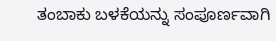ತಂಬಾಕು ಬಳಕೆಯನ್ನು ಸಂಪೂರ್ಣವಾಗಿ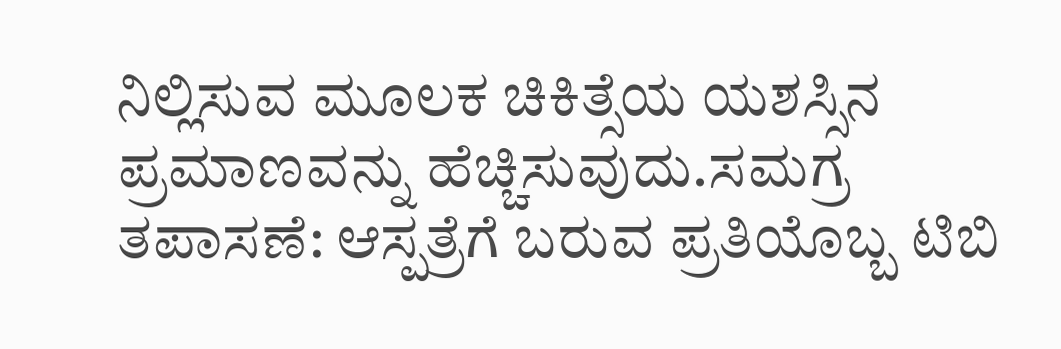ನಿಲ್ಲಿಸುವ ಮೂಲಕ ಚಿಕಿತ್ಸೆಯ ಯಶಸ್ಸಿನ ಪ್ರಮಾಣವನ್ನು ಹೆಚ್ಚಿಸುವುದು.ಸಮಗ್ರ ತಪಾಸಣೆ: ಆಸ್ಪತ್ರೆಗೆ ಬರುವ ಪ್ರತಿಯೊಬ್ಬ ಟಿಬಿ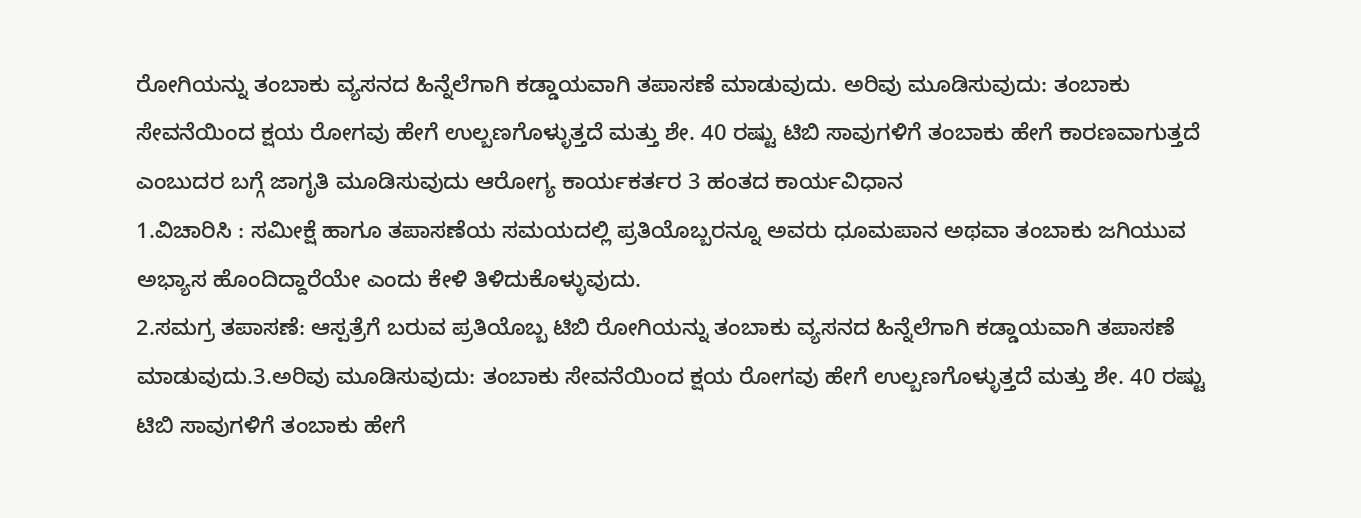ರೋಗಿಯನ್ನು ತಂಬಾಕು ವ್ಯಸನದ ಹಿನ್ನೆಲೆಗಾಗಿ ಕಡ್ಡಾಯವಾಗಿ ತಪಾಸಣೆ ಮಾಡುವುದು. ಅರಿವು ಮೂಡಿಸುವುದು: ತಂಬಾಕು ಸೇವನೆಯಿಂದ ಕ್ಷಯ ರೋಗವು ಹೇಗೆ ಉಲ್ಬಣಗೊಳ್ಳುತ್ತದೆ ಮತ್ತು ಶೇ. 40 ರಷ್ಟು ಟಿಬಿ ಸಾವುಗಳಿಗೆ ತಂಬಾಕು ಹೇಗೆ ಕಾರಣವಾಗುತ್ತದೆ ಎಂಬುದರ ಬಗ್ಗೆ ಜಾಗೃತಿ ಮೂಡಿಸುವುದು ಆರೋಗ್ಯ ಕಾರ್ಯಕರ್ತರ 3 ಹಂತದ ಕಾರ್ಯವಿಧಾನ
1.ವಿಚಾರಿಸಿ : ಸಮೀಕ್ಷೆ ಹಾಗೂ ತಪಾಸಣೆಯ ಸಮಯದಲ್ಲಿ ಪ್ರತಿಯೊಬ್ಬರನ್ನೂ ಅವರು ಧೂಮಪಾನ ಅಥವಾ ತಂಬಾಕು ಜಗಿಯುವ ಅಭ್ಯಾಸ ಹೊಂದಿದ್ದಾರೆಯೇ ಎಂದು ಕೇಳಿ ತಿಳಿದುಕೊಳ್ಳುವುದು.
2.ಸಮಗ್ರ ತಪಾಸಣೆ: ಆಸ್ಪತ್ರೆಗೆ ಬರುವ ಪ್ರತಿಯೊಬ್ಬ ಟಿಬಿ ರೋಗಿಯನ್ನು ತಂಬಾಕು ವ್ಯಸನದ ಹಿನ್ನೆಲೆಗಾಗಿ ಕಡ್ಡಾಯವಾಗಿ ತಪಾಸಣೆ ಮಾಡುವುದು.3.ಅರಿವು ಮೂಡಿಸುವುದು: ತಂಬಾಕು ಸೇವನೆಯಿಂದ ಕ್ಷಯ ರೋಗವು ಹೇಗೆ ಉಲ್ಬಣಗೊಳ್ಳುತ್ತದೆ ಮತ್ತು ಶೇ. 40 ರಷ್ಟು ಟಿಬಿ ಸಾವುಗಳಿಗೆ ತಂಬಾಕು ಹೇಗೆ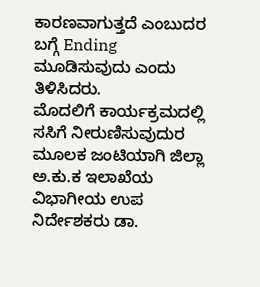ಕಾರಣವಾಗುತ್ತದೆ ಎಂಬುದರ ಬಗ್ಗೆ Ending ಮೂಡಿಸುವುದು ಎಂದು ತಿಳಿಸಿದರು.
ಮೊದಲಿಗೆ ಕಾರ್ಯಕ್ರಮದಲ್ಲಿ ಸಸಿಗೆ ನೀರುಣಿಸುವುದುರ ಮೂಲಕ ಜಂಟಿಯಾಗಿ ಜಿಲ್ಲಾ ಅ.ಕು.ಕ ಇಲಾಖೆಯ ವಿಭಾಗೀಯ ಉಪ ನಿರ್ದೇಶಕರು ಡಾ.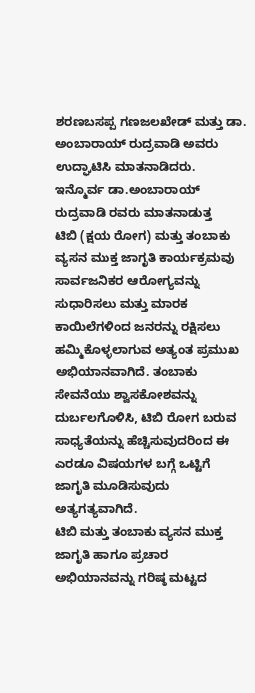ಶರಣಬಸಪ್ಪ ಗಣಜಲಖೇಡ್ ಮತ್ತು ಡಾ. ಅಂಬಾರಾಯ್ ರುದ್ರವಾಡಿ ಅವರು ಉದ್ಘಾಟಿಸಿ ಮಾತನಾಡಿದರು.
ಇನ್ಮೊರ್ವ ಡಾ.ಅಂಬಾರಾಯ್ ರುದ್ರವಾಡಿ ರವರು ಮಾತನಾಡುತ್ತ
ಟಿಬಿ (ಕ್ಷಯ ರೋಗ) ಮತ್ತು ತಂಬಾಕು ವ್ಯಸನ ಮುಕ್ತ ಜಾಗೃತಿ ಕಾರ್ಯಕ್ರಮವು ಸಾರ್ವಜನಿಕರ ಆರೋಗ್ಯವನ್ನು ಸುಧಾರಿಸಲು ಮತ್ತು ಮಾರಕ ಕಾಯಿಲೆಗಳಿಂದ ಜನರನ್ನು ರಕ್ಷಿಸಲು ಹಮ್ಮಿಕೊಳ್ಳಲಾಗುವ ಅತ್ಯಂತ ಪ್ರಮುಖ ಅಭಿಯಾನವಾಗಿದೆ. ತಂಬಾಕು ಸೇವನೆಯು ಶ್ವಾಸಕೋಶವನ್ನು ದುರ್ಬಲಗೊಳಿಸಿ, ಟಿಬಿ ರೋಗ ಬರುವ ಸಾಧ್ಯತೆಯನ್ನು ಹೆಚ್ಚಿಸುವುದರಿಂದ ಈ ಎರಡೂ ವಿಷಯಗಳ ಬಗ್ಗೆ ಒಟ್ಟಿಗೆ ಜಾಗೃತಿ ಮೂಡಿಸುವುದು ಅತ್ಯಗತ್ಯವಾಗಿದೆ.
ಟಿಬಿ ಮತ್ತು ತಂಬಾಕು ವ್ಯಸನ ಮುಕ್ತ ಜಾಗೃತಿ ಹಾಗೂ ಪ್ರಚಾರ ಅಭಿಯಾನವನ್ನು ಗರಿಷ್ಠ ಮಟ್ಟದ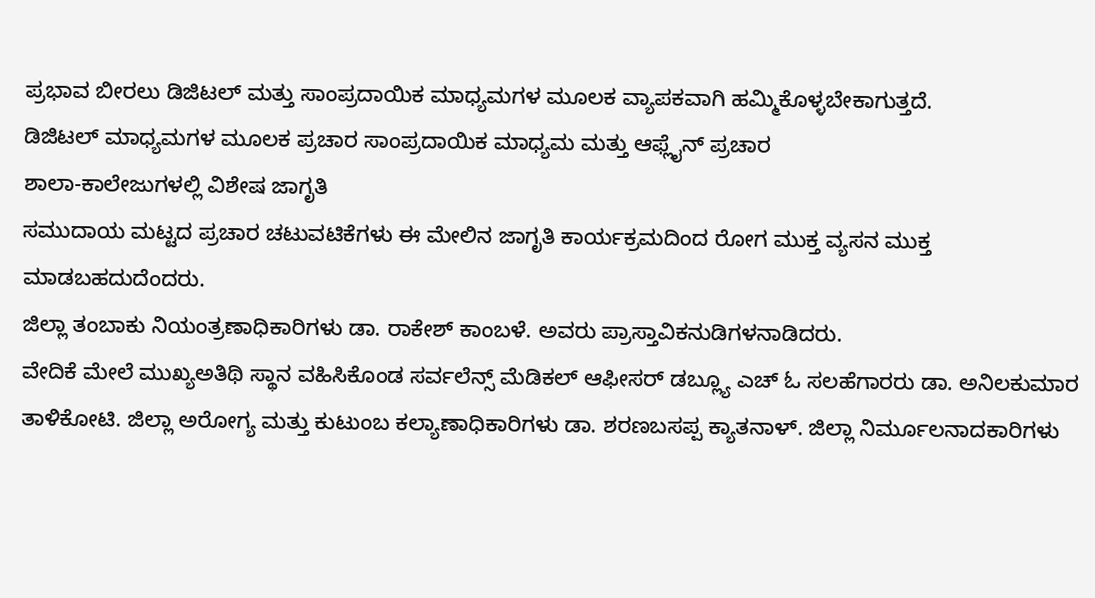ಪ್ರಭಾವ ಬೀರಲು ಡಿಜಿಟಲ್ ಮತ್ತು ಸಾಂಪ್ರದಾಯಿಕ ಮಾಧ್ಯಮಗಳ ಮೂಲಕ ವ್ಯಾಪಕವಾಗಿ ಹಮ್ಮಿಕೊಳ್ಳಬೇಕಾಗುತ್ತದೆ.
ಡಿಜಿಟಲ್ ಮಾಧ್ಯಮಗಳ ಮೂಲಕ ಪ್ರಚಾರ ಸಾಂಪ್ರದಾಯಿಕ ಮಾಧ್ಯಮ ಮತ್ತು ಆಫ್ಲೈನ್ ಪ್ರಚಾರ
ಶಾಲಾ-ಕಾಲೇಜುಗಳಲ್ಲಿ ವಿಶೇಷ ಜಾಗೃತಿ
ಸಮುದಾಯ ಮಟ್ಟದ ಪ್ರಚಾರ ಚಟುವಟಿಕೆಗಳು ಈ ಮೇಲಿನ ಜಾಗೃತಿ ಕಾರ್ಯಕ್ರಮದಿಂದ ರೋಗ ಮುಕ್ತ ವ್ಯಸನ ಮುಕ್ತ ಮಾಡಬಹದುದೆಂದರು.
ಜಿಲ್ಲಾ ತಂಬಾಕು ನಿಯಂತ್ರಣಾಧಿಕಾರಿಗಳು ಡಾ. ರಾಕೇಶ್ ಕಾಂಬಳೆ. ಅವರು ಪ್ರಾಸ್ತಾವಿಕನುಡಿಗಳನಾಡಿದರು.
ವೇದಿಕೆ ಮೇಲೆ ಮುಖ್ಯಅತಿಥಿ ಸ್ಥಾನ ವಹಿಸಿಕೊಂಡ ಸರ್ವಲೆನ್ಸ್ ಮೆಡಿಕಲ್ ಆಫೀಸರ್ ಡಬ್ಲ್ಯೂ ಎಚ್ ಓ ಸಲಹೆಗಾರರು ಡಾ. ಅನಿಲಕುಮಾರ ತಾಳಿಕೋಟಿ. ಜಿಲ್ಲಾ ಅರೋಗ್ಯ ಮತ್ತು ಕುಟುಂಬ ಕಲ್ಯಾಣಾಧಿಕಾರಿಗಳು ಡಾ. ಶರಣಬಸಪ್ಪ ಕ್ಯಾತನಾಳ್. ಜಿಲ್ಲಾ ನಿರ್ಮೂಲನಾದಕಾರಿಗಳು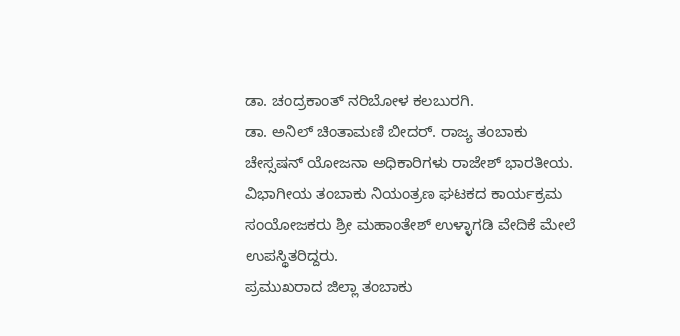ಡಾ. ಚಂದ್ರಕಾಂತ್ ನರಿಬೋಳ ಕಲಬುರಗಿ.
ಡಾ. ಅನಿಲ್ ಚಿಂತಾಮಣಿ ಬೀದರ್. ರಾಜ್ಯ ತಂಬಾಕು ಚೇಸ್ಸಷನ್ ಯೋಜನಾ ಅಧಿಕಾರಿಗಳು ರಾಜೇಶ್ ಭಾರತೀಯ. ವಿಭಾಗೀಯ ತಂಬಾಕು ನಿಯಂತ್ರಣ ಘಟಕದ ಕಾರ್ಯಕ್ರಮ ಸಂಯೋಜಕರು ಶ್ರೀ ಮಹಾಂತೇಶ್ ಉಳ್ಳಾಗಡಿ ವೇದಿಕೆ ಮೇಲೆ ಉಪಸ್ಥಿತರಿದ್ದರು.
ಪ್ರಮುಖರಾದ ಜಿಲ್ಲಾ ತಂಬಾಕು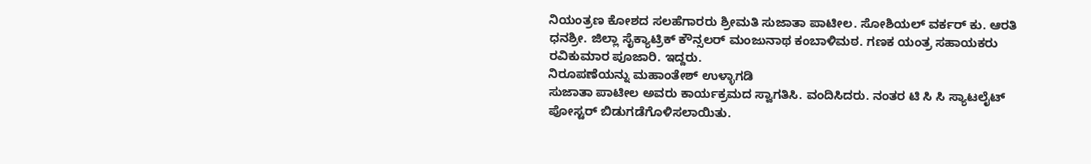ನಿಯಂತ್ರಣ ಕೋಶದ ಸಲಹೆಗಾರರು ಶ್ರೀಮತಿ ಸುಜಾತಾ ಪಾಟೀಲ. ಸೋಶಿಯಲ್ ವರ್ಕರ್ ಕು. ಆರತಿ ಧನಶ್ರೀ. ಜಿಲ್ಲಾ ಸೈಕ್ಯಾಟ್ರಿಕ್ ಕೌನ್ಸಲರ್ ಮಂಜುನಾಥ ಕಂಬಾಳಿಮಠ. ಗಣಕ ಯಂತ್ರ ಸಹಾಯಕರು ರವಿಕುಮಾರ ಪೂಜಾರಿ. ಇದ್ದರು.
ನಿರೂಪಣೆಯನ್ನು ಮಹಾಂತೇಶ್ ಉಳ್ಳಾಗಡಿ
ಸುಜಾತಾ ಪಾಟೀಲ ಅವರು ಕಾರ್ಯಕ್ರಮದ ಸ್ವಾಗತಿಸಿ. ವಂದಿಸಿದರು. ನಂತರ ಟಿ ಸಿ ಸಿ ಸ್ಯಾಟಲೈಟ್ ಪೋಸ್ಟರ್ ಬಿಡುಗಡೆಗೊಳಿಸಲಾಯಿತು.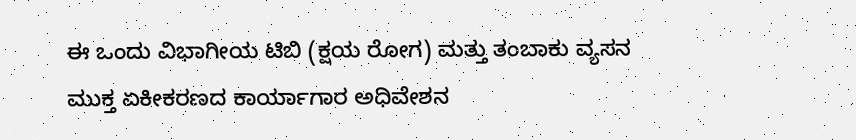ಈ ಒಂದು ವಿಭಾಗೀಯ ಟಿಬಿ (ಕ್ಷಯ ರೋಗ) ಮತ್ತು ತಂಬಾಕು ವ್ಯಸನ ಮುಕ್ತ ಏಕೀಕರಣದ ಕಾರ್ಯಾಗಾರ ಅಧಿವೇಶನ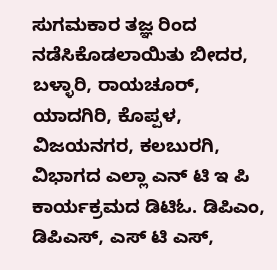ಸುಗಮಕಾರ ತಜ್ಞ ರಿಂದ ನಡೆಸಿಕೊಡಲಾಯಿತು ಬೀದರ, ಬಳ್ಳಾರಿ, ರಾಯಚೂರ್, ಯಾದಗಿರಿ, ಕೊಪ್ಪಳ, ವಿಜಯನಗರ, ಕಲಬುರಗಿ, ವಿಭಾಗದ ಎಲ್ಲಾ ಎನ್ ಟಿ ಇ ಪಿ ಕಾರ್ಯಕ್ರಮದ ಡಿಟಿಓ. ಡಿಪಿಎಂ, ಡಿಪಿಎಸ್, ಎಸ್ ಟಿ ಎಸ್,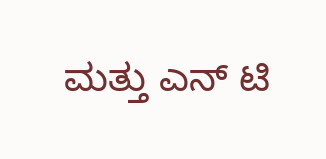ಮತ್ತು ಎನ್ ಟಿ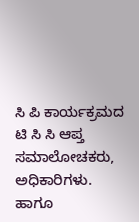ಸಿ ಪಿ ಕಾರ್ಯಕ್ರಮದ ಟಿ ಸಿ ಸಿ ಆಪ್ತ ಸಮಾಲೋಚಕರು, ಅಧಿಕಾರಿಗಳು. ಹಾಗೂ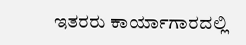ಇತರರು ಕಾರ್ಯಾಗಾರದಲ್ಲಿ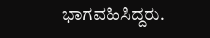ಭಾಗವಹಿಸಿದ್ದರು.